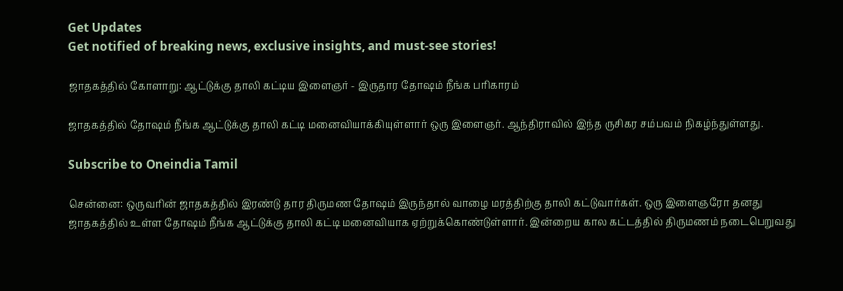Get Updates
Get notified of breaking news, exclusive insights, and must-see stories!

ஜாதகத்தில் கோளாறு: ஆட்டுக்கு தாலி கட்டிய இளைஞர் - இருதார தோஷம் நீங்க பரிகாரம்

ஜாதகத்தில் தோஷம் நீங்க ஆட்டுக்கு தாலி கட்டி மனைவியாக்கியுள்ளார் ஒரு இளைஞர். ஆந்திராவில் இந்த ருசிகர சம்பவம் நிகழ்ந்துள்ளது.

Subscribe to Oneindia Tamil

சென்னை: ஒருவரின் ஜாதகத்தில் இரண்டு தார திருமண தோஷம் இருந்தால் வாழை மரத்திற்கு தாலி கட்டுவார்கள். ஒரு இளைஞரோ தனது ஜாதகத்தில் உள்ள தோஷம் நீங்க ஆட்டுக்கு தாலி கட்டி மனைவியாக ஏற்றுக்கொண்டுள்ளார். இன்றைய கால கட்டத்தில் திருமணம் நடைபெறுவது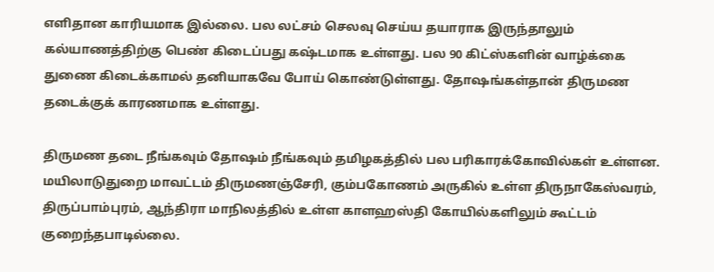எளிதான காரியமாக இல்லை. பல லட்சம் செலவு செய்ய தயாராக இருந்தாலும் கல்யாணத்திற்கு பெண் கிடைப்பது கஷ்டமாக உள்ளது. பல 90 கிட்ஸ்களின் வாழ்க்கை துணை கிடைக்காமல் தனியாகவே போய் கொண்டுள்ளது. தோஷங்கள்தான் திருமண தடைக்குக் காரணமாக உள்ளது.

திருமண தடை நீங்கவும் தோஷம் நீங்கவும் தமிழகத்தில் பல பரிகாரக்கோவில்கள் உள்ளன. மயிலாடுதுறை மாவட்டம் திருமணஞ்சேரி, கும்பகோணம் அருகில் உள்ள திருநாகேஸ்வரம், திருப்பாம்புரம், ஆந்திரா மாநிலத்தில் உள்ள காளஹஸ்தி கோயில்களிலும் கூட்டம் குறைந்தபாடில்லை.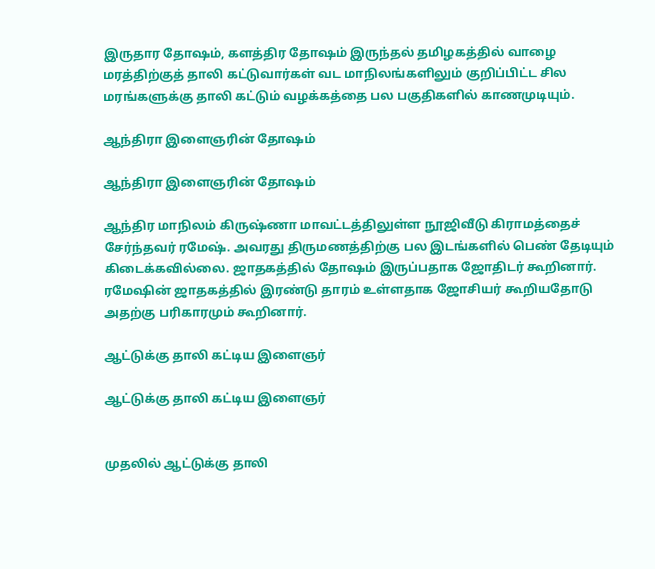இருதார தோஷம், களத்திர தோஷம் இருந்தல் தமிழகத்தில் வாழை மரத்திற்குத் தாலி கட்டுவார்கள் வட மாநிலங்களிலும் குறிப்பிட்ட சில மரங்களுக்கு தாலி கட்டும் வழக்கத்தை பல பகுதிகளில் காணமுடியும்.

ஆந்திரா இளைஞரின் தோஷம்

ஆந்திரா இளைஞரின் தோஷம்

ஆந்திர மாநிலம் கிருஷ்ணா மாவட்டத்திலுள்ள நூஜிவீடு கிராமத்தைச் சேர்ந்தவர் ரமேஷ். அவரது திருமணத்திற்கு பல இடங்களில் பெண் தேடியும் கிடைக்கவில்லை. ஜாதகத்தில் தோஷம் இருப்பதாக ஜோதிடர் கூறினார். ரமேஷின் ஜாதகத்தில் இரண்டு தாரம் உள்ளதாக ஜோசியர் கூறியதோடு அதற்கு பரிகாரமும் கூறினார்.

ஆட்டுக்கு தாலி கட்டிய இளைஞர்

ஆட்டுக்கு தாலி கட்டிய இளைஞர்


முதலில் ஆட்டுக்கு தாலி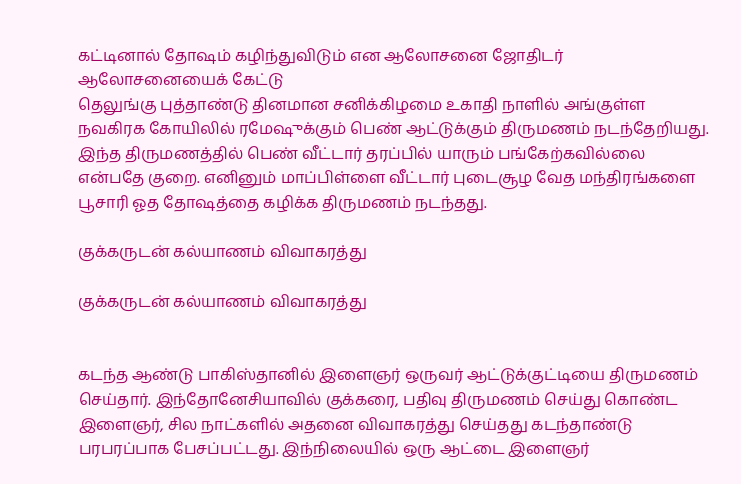கட்டினால் தோஷம் கழிந்துவிடும் என ஆலோசனை ஜோதிடர் ஆலோசனையைக் கேட்டு
தெலுங்கு புத்தாண்டு தினமான சனிக்கிழமை உகாதி நாளில் அங்குள்ள நவகிரக கோயிலில் ரமேஷுக்கும் பெண் ஆட்டுக்கும் திருமணம் நடந்தேறியது. இந்த திருமணத்தில் பெண் வீட்டார் தரப்பில் யாரும் பங்கேற்கவில்லை என்பதே குறை. எனினும் மாப்பிள்ளை வீட்டார் புடைசூழ வேத மந்திரங்களை பூசாரி ஓத தோஷத்தை கழிக்க திருமணம் நடந்தது.

குக்கருடன் கல்யாணம் விவாகரத்து

குக்கருடன் கல்யாணம் விவாகரத்து


கடந்த ஆண்டு பாகிஸ்தானில் இளைஞர் ஒருவர் ஆட்டுக்குட்டியை திருமணம் செய்தார். இந்தோனேசியாவில் குக்கரை, பதிவு திருமணம் செய்து கொண்ட இளைஞர், சில நாட்களில் அதனை விவாகரத்து செய்தது கடந்தாண்டு பரபரப்பாக பேசப்பட்டது. இந்நிலையில் ஒரு ஆட்டை இளைஞர்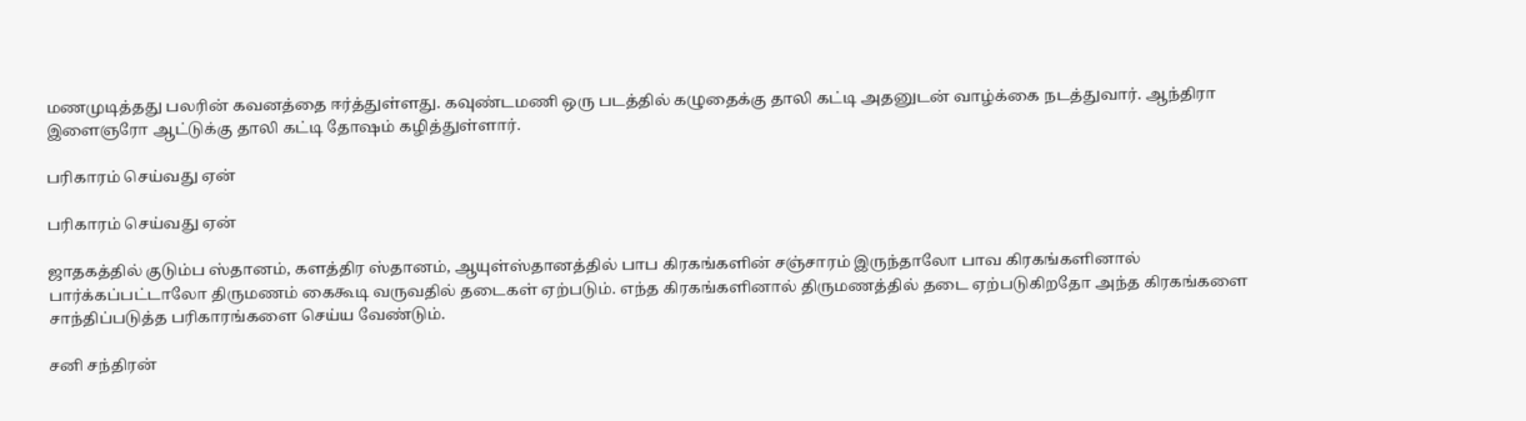மணமுடித்தது பலரின் கவனத்தை ஈர்த்துள்ளது. கவுண்டமணி ஒரு படத்தில் கழுதைக்கு தாலி கட்டி அதனுடன் வாழ்க்கை நடத்துவார். ஆந்திரா இளைஞரோ ஆட்டுக்கு தாலி கட்டி தோஷம் கழித்துள்ளார்.

பரிகாரம் செய்வது ஏன்

பரிகாரம் செய்வது ஏன்

ஜாதகத்தில் குடும்ப ஸ்தானம், களத்திர ஸ்தானம், ஆயுள்ஸ்தானத்தில் பாப கிரகங்களின் சஞ்சாரம் இருந்தாலோ பாவ கிரகங்களினால் பார்க்கப்பட்டாலோ திருமணம் கைகூடி வருவதில் தடைகள் ஏற்படும். எந்த கிரகங்களினால் திருமணத்தில் தடை ஏற்படுகிறதோ அந்த கிரகங்களை சாந்திப்படுத்த பரிகாரங்களை செய்ய வேண்டும்.

சனி சந்திரன்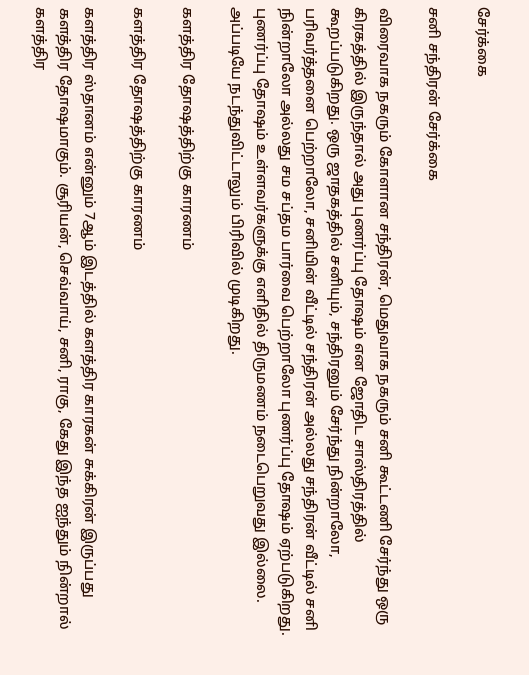சேர்க்கை

சனி சந்திரன் சேர்க்கை

விரைவாக நகரும் கோளான சந்திரன், மெதுவாக நகரும் சனி கூட்டணி சேர்ந்து ஒரு கிரகத்தில் இருந்தால் அது புணர்ப்பு தோஷம் என ஜோதிட சாஸ்திரத்தில் கூறப்படுகிறது. ஒரு ஜாதகத்தில் சனியும், சந்திரனும் சேர்ந்து நின்றாலோ, பரிவர்த்தனை பெற்றாலோ, சனியின் வீட்டில் சந்திரன் அல்லது சந்திரன் வீட்டில் சனி நின்றாலோ அல்லது சம சப்தம பார்வை பெற்றாலோ புணர்ப்பு தோஷம் ஏற்படுகிறது. புணர்ப்பு தோஷம் உள்ளவர்களுக்கு எளிதில் திருமணம் நடைபெறுவது இல்லை. அப்படியே நடந்துவிட்டாலும் பிரிவில் முடிகிறது.

களத்திர தோஷத்திற்கு காரணம்

களத்திர தோஷத்திற்கு காரணம்

களத்திர ஸ்தானம் என்னும் 7ஆம் இடத்தில் களத்திர காரகன் சுக்கிரன் இருப்பது களத்திர தோஷமாகும். சூரியன், செவ்வாய், சனி, ராகு, கேது இந்த ஐந்தும் நின்றால் களத்திர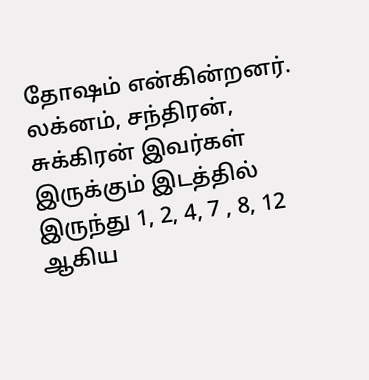தோஷம் என்கின்றனர். லக்னம், சந்திரன், சுக்கிரன் இவர்கள் இருக்கும் இடத்தில் இருந்து 1, 2, 4, 7 , 8, 12 ஆகிய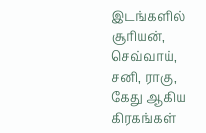இடங்களில் சூரியன், செவ்வாய், சனி, ராகு, கேது ஆகிய கிரகங்கள்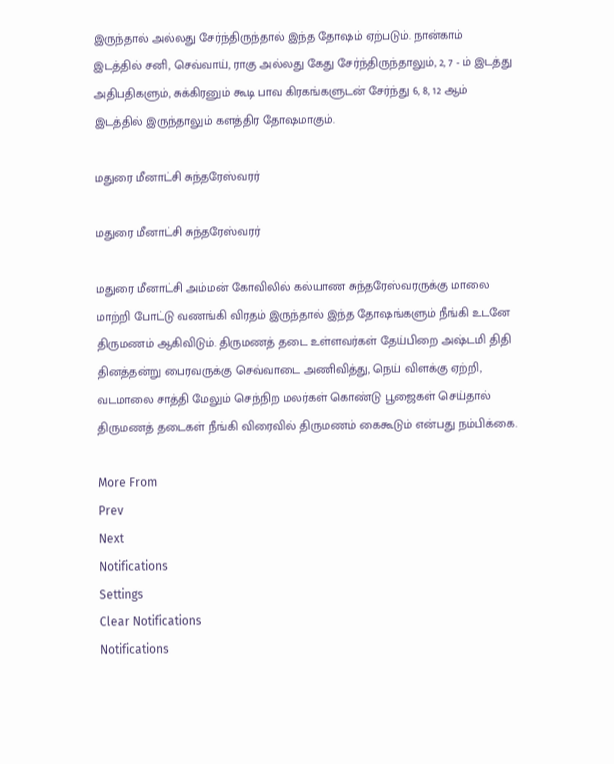இருந்தால் அல்லது சேர்ந்திருந்தால் இந்த தோஷம் ஏற்படும். நான்காம் இடத்தில் சனி, செவ்வாய், ராகு அல்லது கேது சேர்ந்திருந்தாலும், 2, 7 - ம் இடத்து அதிபதிகளும், சுக்கிரனும் கூடி பாவ கிரகங்களுடன் சேர்ந்து 6, 8, 12 ஆம் இடத்தில் இருந்தாலும் களத்திர தோஷமாகும்.

மதுரை மீனாட்சி சுந்தரேஸ்வரர்

மதுரை மீனாட்சி சுந்தரேஸ்வரர்

மதுரை மீனாட்சி அம்மன் கோவிலில் கல்யாண சுந்தரேஸ்வரருக்கு மாலை மாற்றி போட்டு வணங்கி விரதம் இருந்தால் இந்த தோஷங்களும் நீங்கி உடனே திருமணம் ஆகிவிடும். திருமணத் தடை உள்ளவர்கள் தேய்பிறை அஷ்டமி திதி தினத்தன்று பைரவருக்கு செவ்வாடை அணிவித்து, நெய் விளக்கு ஏற்றி, வடமாலை சாத்தி மேலும் செந்நிற மலர்கள் கொண்டு பூஜைகள் செய்தால் திருமணத் தடைகள் நீங்கி விரைவில் திருமணம் கைகூடும் என்பது நம்பிக்கை.

More From
Prev
Next
Notifications
Settings
Clear Notifications
Notifications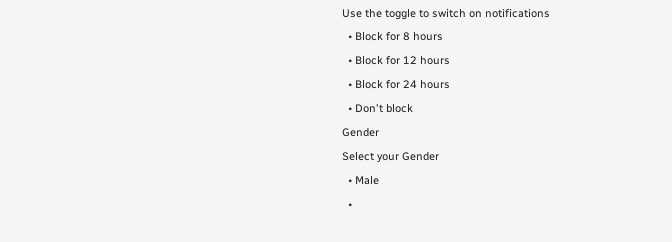Use the toggle to switch on notifications
  • Block for 8 hours
  • Block for 12 hours
  • Block for 24 hours
  • Don't block
Gender
Select your Gender
  • Male
  •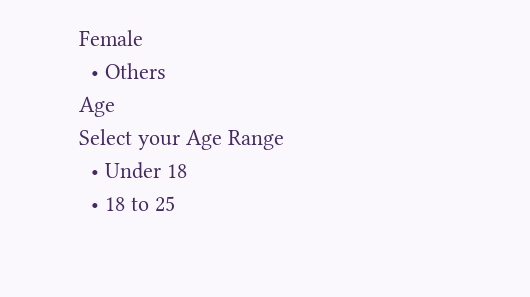Female
  • Others
Age
Select your Age Range
  • Under 18
  • 18 to 25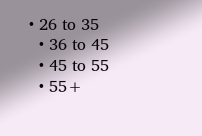• 26 to 35
  • 36 to 45
  • 45 to 55
  • 55+